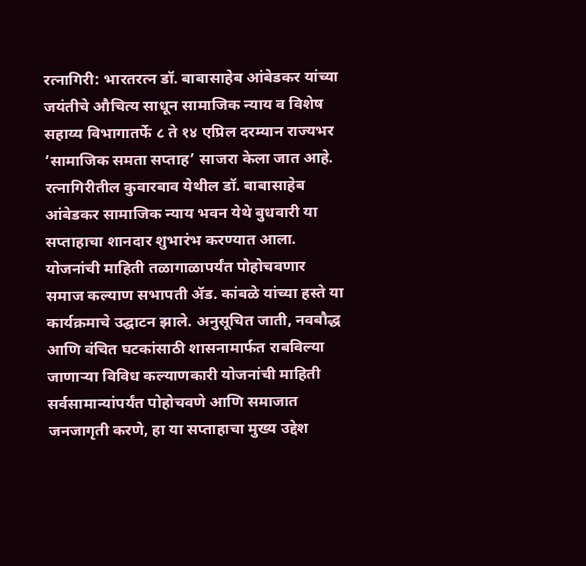रत्नागिरी: भारतरत्न डॉ. बाबासाहेब आंबेडकर यांच्या जयंतीचे औचित्य साधून सामाजिक न्याय व विशेष सहाय्य विभागातर्फे ८ ते १४ एप्रिल दरम्यान राज्यभर ‘सामाजिक समता सप्ताह’ साजरा केला जात आहे. रत्नागिरीतील कुवारबाव येथील डॉ. बाबासाहेब आंबेडकर सामाजिक न्याय भवन येथे बुधवारी या सप्ताहाचा शानदार शुभारंभ करण्यात आला.
योजनांची माहिती तळागाळापर्यंत पोहोचवणार
समाज कल्याण सभापती ॲड. कांबळे यांच्या हस्ते या कार्यक्रमाचे उद्घाटन झाले. अनुसूचित जाती, नवबौद्ध आणि वंचित घटकांसाठी शासनामार्फत राबविल्या जाणाऱ्या विविध कल्याणकारी योजनांची माहिती सर्वसामान्यांपर्यंत पोहोचवणे आणि समाजात जनजागृती करणे, हा या सप्ताहाचा मुख्य उद्देश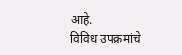आहे.
विविध उपक्रमांचे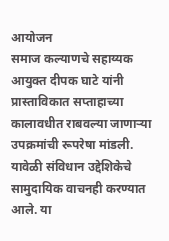आयोजन
समाज कल्याणचे सहाय्यक आयुक्त दीपक घाटे यांनी प्रास्ताविकात सप्ताहाच्या कालावधीत राबवल्या जाणाऱ्या उपक्रमांची रूपरेषा मांडली. यावेळी संविधान उद्देशिकेचे सामुदायिक वाचनही करण्यात आले. या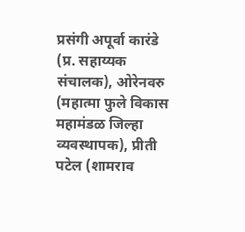प्रसंगी अपूर्वा कारंडे (प्र. सहाय्यक संचालक), ओरेनवरु (महात्मा फुले विकास महामंडळ जिल्हा व्यवस्थापक), प्रीती पटेल (शामराव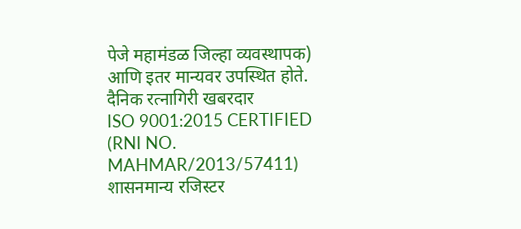पेजे महामंडळ जिल्हा व्यवस्थापक) आणि इतर मान्यवर उपस्थित होते.
दैनिक रत्नागिरी खबरदार
ISO 9001:2015 CERTIFIED
(RNI NO. MAHMAR/2013/57411)
शासनमान्य रजिस्टर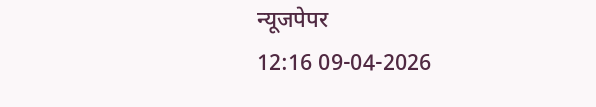न्यूजपेपर
12:16 09-04-2026